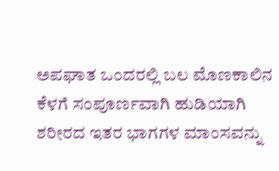ಅಪಘಾತ ಒಂದರಲ್ಲಿ ಬಲ ಮೊಣಕಾಲಿನ ಕೆಳಗೆ ಸಂಪೂರ್ಣವಾಗಿ ಹುಡಿಯಾಗಿ ಶರೀರದ ಇತರ ಭಾಗಗಳ ಮಾಂಸವನ್ನು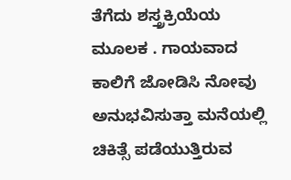ತೆಗೆದು ಶಸ್ತ್ರಕ್ರಿಯೆಯ ಮೂಲಕ . ಗಾಯವಾದ ಕಾಲಿಗೆ ಜೋಡಿಸಿ ನೋವು ಅನುಭವಿಸುತ್ತಾ ಮನೆಯಲ್ಲಿ ಚಿಕಿತ್ಸೆ ಪಡೆಯುತ್ತಿರುವ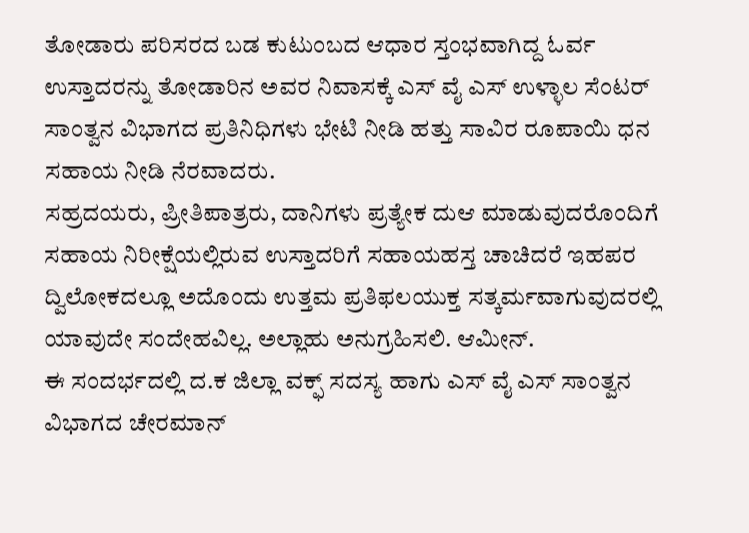ತೋಡಾರು ಪರಿಸರದ ಬಡ ಕುಟುಂಬದ ಆಧಾರ ಸ್ತಂಭವಾಗಿದ್ದ ಓರ್ವ ಉಸ್ತಾದರನ್ನು ತೋಡಾರಿನ ಅವರ ನಿವಾಸಕ್ಕೆ ಎಸ್ ವೈ ಎಸ್ ಉಳ್ಳಾಲ ಸೆಂಟರ್ ಸಾಂತ್ವನ ವಿಭಾಗದ ಪ್ರತಿನಿಧಿಗಳು ಭೇಟಿ ನೀಡಿ ಹತ್ತು ಸಾವಿರ ರೂಪಾಯಿ ಧನ ಸಹಾಯ ನೀಡಿ ನೆರವಾದರು.
ಸಹ್ರದಯರು, ಪ್ರೀತಿಪಾತ್ರರು, ದಾನಿಗಳು ಪ್ರತ್ಯೇಕ ದುಆ ಮಾಡುವುದರೊಂದಿಗೆ ಸಹಾಯ ನಿರೀಕ್ಷೆಯಲ್ಲಿರುವ ಉಸ್ತಾದರಿಗೆ ಸಹಾಯಹಸ್ತ ಚಾಚಿದರೆ ಇಹಪರ ದ್ವಿಲೋಕದಲ್ಲೂ ಅದೊಂದು ಉತ್ತಮ ಪ್ರತಿಫಲಯುಕ್ತ ಸತ್ಕರ್ಮವಾಗುವುದರಲ್ಲಿ ಯಾವುದೇ ಸಂದೇಹವಿಲ್ಲ. ಅಲ್ಲಾಹು ಅನುಗ್ರಹಿಸಲಿ. ಆಮೀನ್.
ಈ ಸಂದರ್ಭದಲ್ಲಿ ದ.ಕ ಜಿಲ್ಲಾ ವಕ್ಫ್ ಸದಸ್ಯ ಹಾಗು ಎಸ್ ವೈ ಎಸ್ ಸಾಂತ್ವನ ವಿಭಾಗದ ಚೇರಮಾನ್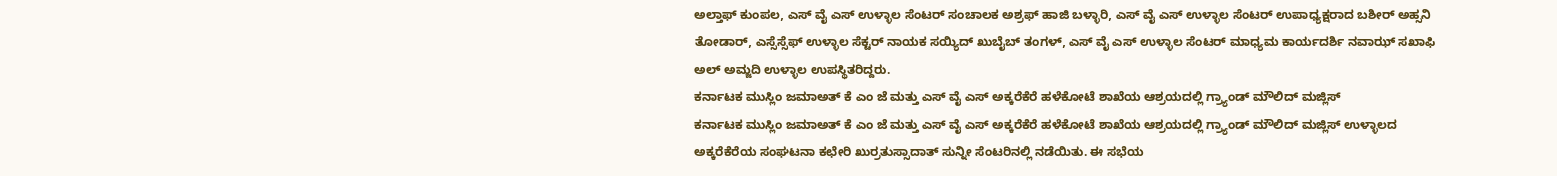ಅಲ್ತಾಫ್ ಕುಂಪಲ, ಎಸ್ ವೈ ಎಸ್ ಉಳ್ಳಾಲ ಸೆಂಟರ್ ಸಂಚಾಲಕ ಅಶ್ರಫ್ ಹಾಜಿ ಬಳ್ಳಾರಿ, ಎಸ್ ವೈ ಎಸ್ ಉಳ್ಳಾಲ ಸೆಂಟರ್ ಉಪಾಧ್ಯಕ್ಷರಾದ ಬಶೀರ್ ಅಹ್ಸನಿ ತೋಡಾರ್, ಎಸ್ಸೆಸ್ಸೆಫ್ ಉಳ್ಳಾಲ ಸೆಕ್ಟರ್ ನಾಯಕ ಸಯ್ಯಿದ್ ಖುಬೈಬ್ ತಂಗಳ್, ಎಸ್ ವೈ ಎಸ್ ಉಳ್ಳಾಲ ಸೆಂಟರ್ ಮಾಧ್ಯಮ ಕಾರ್ಯದರ್ಶಿ ನವಾಝ್ ಸಖಾಫಿ ಅಲ್ ಅಮ್ಜದಿ ಉಳ್ಳಾಲ ಉಪಸ್ಥಿತರಿದ್ದರು.
ಕರ್ನಾಟಕ ಮುಸ್ಲಿಂ ಜಮಾಅತ್ ಕೆ ಎಂ ಜೆ ಮತ್ತು ಎಸ್ ವೈ ಎಸ್ ಅಕ್ಕರೆಕೆರೆ ಹಳೆಕೋಟೆ ಶಾಖೆಯ ಆಶ್ರಯದಲ್ಲಿ ಗ್ರ್ಯಾಂಡ್ ಮೌಲಿದ್ ಮಜ್ಲಿಸ್
ಕರ್ನಾಟಕ ಮುಸ್ಲಿಂ ಜಮಾಅತ್ ಕೆ ಎಂ ಜೆ ಮತ್ತು ಎಸ್ ವೈ ಎಸ್ ಅಕ್ಕರೆಕೆರೆ ಹಳೆಕೋಟೆ ಶಾಖೆಯ ಆಶ್ರಯದಲ್ಲಿ ಗ್ರ್ಯಾಂಡ್ ಮೌಲಿದ್ ಮಜ್ಲಿಸ್ ಉಳ್ಳಾಲದ ಅಕ್ಕರೆಕೆರೆಯ ಸಂಘಟನಾ ಕಛೇರಿ ಖುರ್ರತುಸ್ಸಾದಾತ್ ಸುನ್ನೀ ಸೆಂಟರಿನಲ್ಲಿ ನಡೆಯಿತು. ಈ ಸಭೆಯ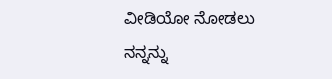ವೀಡಿಯೋ ನೋಡಲು ನನ್ನನ್ನು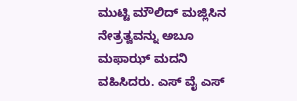ಮುಟ್ಟಿ ಮೌಲಿದ್ ಮಜ್ಲಿಸಿನ ನೇತ್ರತ್ವವನ್ನು ಅಬೂ ಮಫಾಝ್ ಮದನಿ ವಹಿಸಿದರು. ಎಸ್ ವೈ ಎಸ್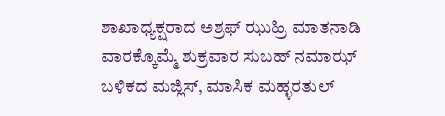ಶಾಖಾಧ್ಯಕ್ಷರಾದ ಅಶ್ರಫ್ ಝುಹ್ರಿ ಮಾತನಾಡಿ ವಾರಕ್ಕೊಮ್ಮೆ ಶುಕ್ರವಾರ ಸುಬಹ್ ನಮಾಝ್ ಬಳಿಕದ ಮಜ್ಲಿಸ್, ಮಾಸಿಕ ಮಹ್ಳರತುಲ್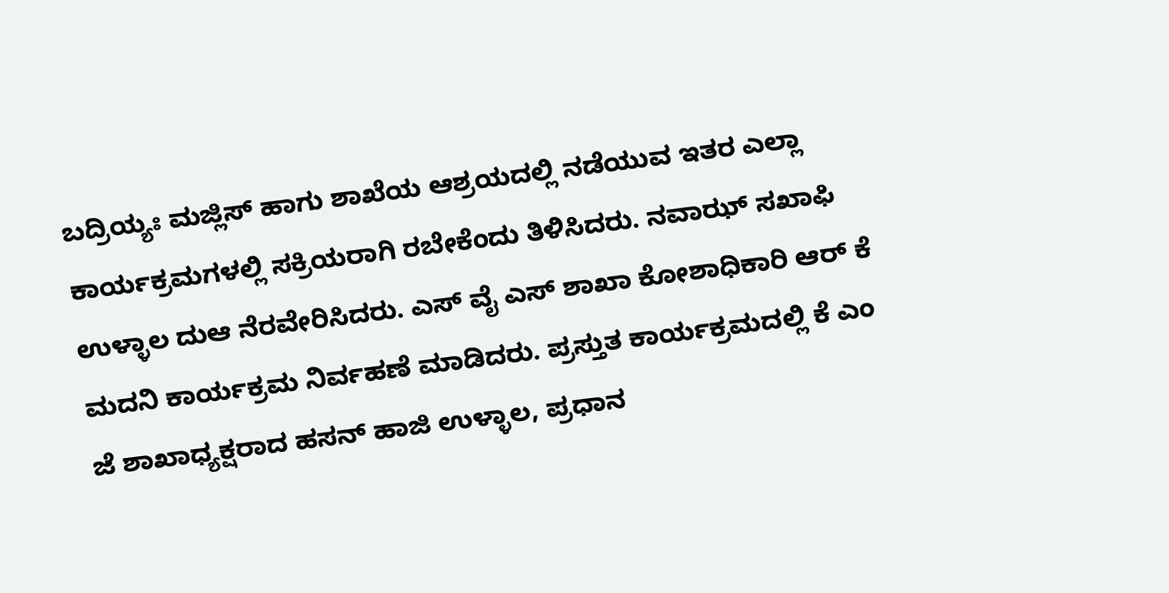ಬದ್ರಿಯ್ಯಃ ಮಜ್ಲಿಸ್ ಹಾಗು ಶಾಖೆಯ ಆಶ್ರಯದಲ್ಲಿ ನಡೆಯುವ ಇತರ ಎಲ್ಲಾ ಕಾರ್ಯಕ್ರಮಗಳಲ್ಲಿ ಸಕ್ರಿಯರಾಗಿ ರಬೇಕೆಂದು ತಿಳಿಸಿದರು. ನವಾಝ್ ಸಖಾಫಿ ಉಳ್ಳಾಲ ದುಆ ನೆರವೇರಿಸಿದರು. ಎಸ್ ವೈ ಎಸ್ ಶಾಖಾ ಕೋಶಾಧಿಕಾರಿ ಆರ್ ಕೆ ಮದನಿ ಕಾರ್ಯಕ್ರಮ ನಿರ್ವಹಣೆ ಮಾಡಿದರು. ಪ್ರಸ್ತುತ ಕಾರ್ಯಕ್ರಮದಲ್ಲಿ ಕೆ ಎಂ ಜೆ ಶಾಖಾಧ್ಯಕ್ಷರಾದ ಹಸನ್ ಹಾಜಿ ಉಳ್ಳಾಲ, ಪ್ರಧಾನ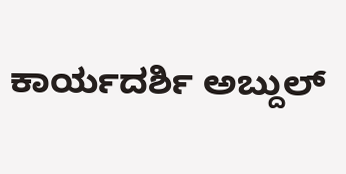ಕಾರ್ಯದರ್ಶಿ ಅಬ್ದುಲ್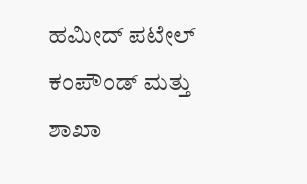ಹಮೀದ್ ಪಟೇಲ್ ಕಂಪೌಂಡ್ ಮತ್ತು ಶಾಖಾ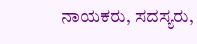ನಾಯಕರು, ಸದಸ್ಯರು,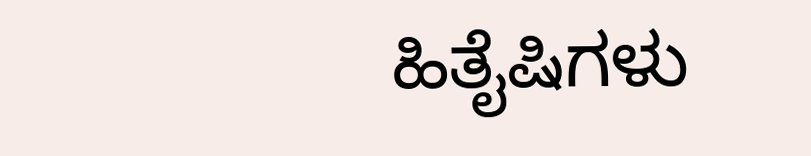ಹಿತೈಷಿಗಳು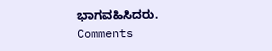ಭಾಗವಹಿಸಿದರು.
Comments